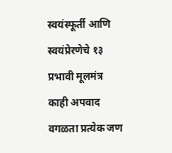स्वयंस्फूर्ती आणि स्वयंप्रेरणेचे १३ प्रभावी मूलमंत्र
काही अपवाद वगळता प्रत्येक जण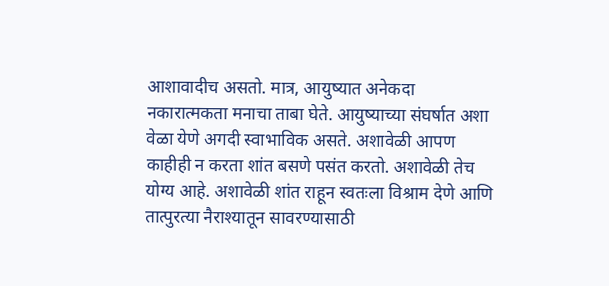आशावादीच असतो. मात्र, आयुष्यात अनेकदा नकारात्मकता मनाचा ताबा घेते. आयुष्याच्या संघर्षात अशा वेळा येणे अगदी स्वाभाविक असते. अशावेळी आपण काहीही न करता शांत बसणे पसंत करतो. अशावेळी तेच योग्य आहे. अशावेळी शांत राहून स्वतःला विश्राम देणे आणि तात्पुरत्या नैराश्यातून सावरण्यासाठी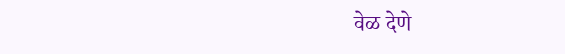वेळ देणे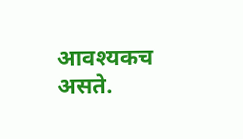आवश्यकच असते.